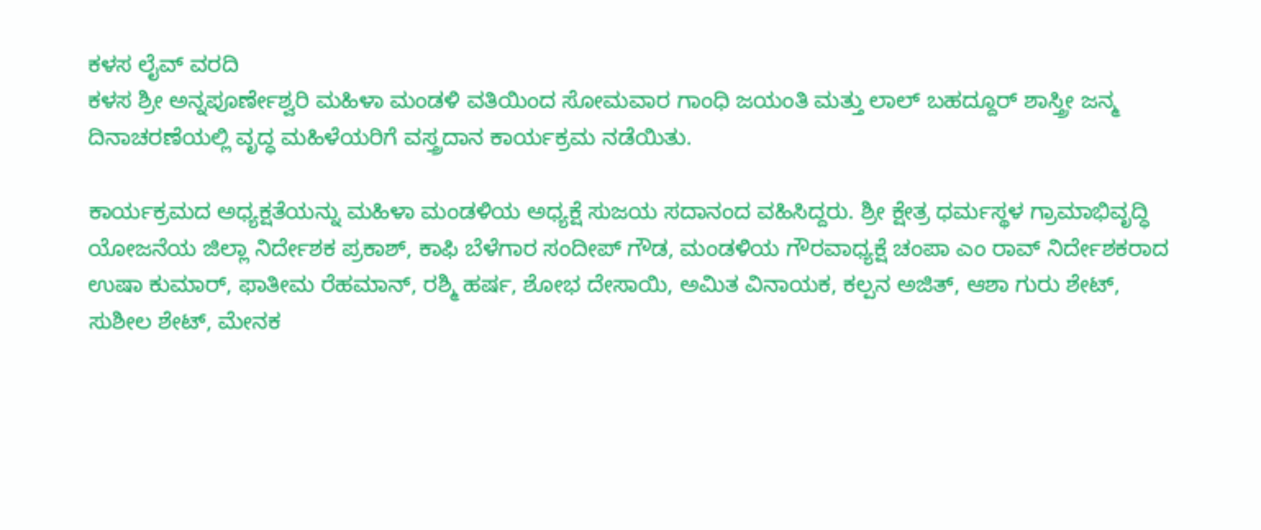ಕಳಸ ಲೈವ್ ವರದಿ
ಕಳಸ ಶ್ರೀ ಅನ್ನಪೂರ್ಣೇಶ್ವರಿ ಮಹಿಳಾ ಮಂಡಳಿ ವತಿಯಿಂದ ಸೋಮವಾರ ಗಾಂಧಿ ಜಯಂತಿ ಮತ್ತು ಲಾಲ್ ಬಹದ್ದೂರ್ ಶಾಸ್ತ್ರೀ ಜನ್ಮ ದಿನಾಚರಣೆಯಲ್ಲಿ ವೃದ್ಧ ಮಹಿಳೆಯರಿಗೆ ವಸ್ತ್ರದಾನ ಕಾರ್ಯಕ್ರಮ ನಡೆಯಿತು.

ಕಾರ್ಯಕ್ರಮದ ಅಧ್ಯಕ್ಷತೆಯನ್ನು ಮಹಿಳಾ ಮಂಡಳಿಯ ಅಧ್ಯಕ್ಷೆ ಸುಜಯ ಸದಾನಂದ ವಹಿಸಿದ್ದರು. ಶ್ರೀ ಕ್ಷೇತ್ರ ಧರ್ಮಸ್ಥಳ ಗ್ರಾಮಾಭಿವೃದ್ಧಿ ಯೋಜನೆಯ ಜಿಲ್ಲಾ ನಿರ್ದೇಶಕ ಪ್ರಕಾಶ್, ಕಾಫಿ ಬೆಳೆಗಾರ ಸಂದೀಪ್ ಗೌಡ, ಮಂಡಳಿಯ ಗೌರವಾಧ್ಯಕ್ಷೆ ಚಂಪಾ ಎಂ ರಾವ್ ನಿರ್ದೇಶಕರಾದ ಉಷಾ ಕುಮಾರ್, ಫಾತೀಮ ರೆಹಮಾನ್, ರಶ್ಮಿ ಹರ್ಷ, ಶೋಭ ದೇಸಾಯಿ, ಅಮಿತ ವಿನಾಯಕ, ಕಲ್ಪನ ಅಜಿತ್, ಆಶಾ ಗುರು ಶೇಟ್, ಸುಶೀಲ ಶೇಟ್, ಮೇನಕ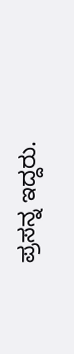ಪ್ರಸನ್ನ ಇದ್ದರು.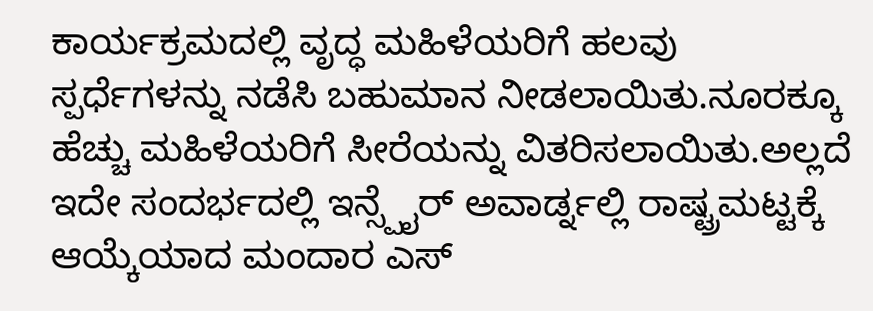ಕಾರ್ಯಕ್ರಮದಲ್ಲಿ ವೃದ್ಧ ಮಹಿಳೆಯರಿಗೆ ಹಲವು ಸ್ಪರ್ಧೆಗಳನ್ನು ನಡೆಸಿ ಬಹುಮಾನ ನೀಡಲಾಯಿತು.ನೂರಕ್ಕೂ ಹೆಚ್ಚು ಮಹಿಳೆಯರಿಗೆ ಸೀರೆಯನ್ನು ವಿತರಿಸಲಾಯಿತು.ಅಲ್ಲದೆ ಇದೇ ಸಂದರ್ಭದಲ್ಲಿ ಇನ್ಸ್ಪೈರ್ ಅವಾರ್ಡ್ನಲ್ಲಿ ರಾಷ್ಟ್ರಮಟ್ಟಕ್ಕೆ ಆಯ್ಕೆಯಾದ ಮಂದಾರ ಎಸ್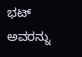ಭಟ್ ಅವರನ್ನು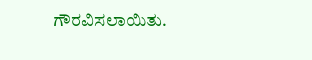ಗೌರವಿಸಲಾಯಿತು.